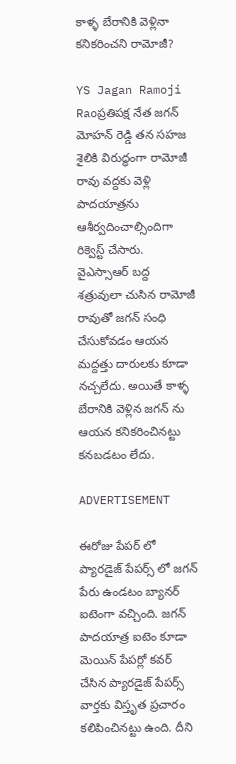కాళ్ళ బేరానికి వెళ్లినా కనికరించని రామోజీ?

YS Jagan Ramoji Raoప్రతిపక్ష నేత జగన్ మోహన్ రెడ్డి తన సహజ శైలికి విరుద్ధంగా రామోజీ రావు వద్దకు వెళ్లి పాదయాత్రను ఆశీర్వదించాల్సిందిగా రిక్వెస్ట్ చేసారు. వైఎస్సాఆర్ బద్ద శత్రువులా చుసిన రామోజీ రావుతో జగన్ సంధి చేసుకోవడం ఆయన మద్దత్తు దారులకు కూడా నచ్చలేదు. అయితే కాళ్ళ బేరానికి వెళ్లిన జగన్ ను ఆయన కనికరించినట్టు కనబడటం లేదు.

ADVERTISEMENT

ఈరోజు పేపర్ లో ప్యారడైజ్ పేపర్స్ లో జగన్ పేరు ఉండటం బ్యానర్ ఐటెంగా వచ్చింది. జగన్ పాదయాత్ర ఐటెం కూడా మెయిన్ పేపర్లో కవర్ చేసిన ప్యారడైజ్ పేపర్స్ వార్తకు విస్తృత ప్రచారం కలిపించినట్టు ఉంది. దీని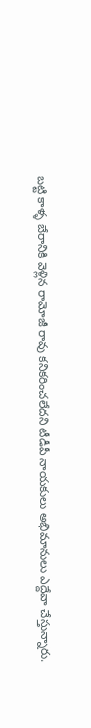బట్టి కాళ్ళ బేరానికి వెళ్లిన రామోజీ రావు కనికరించలేదని టీడీపీ నాయకులు అభిమానులు ఎద్దేవా చేస్తున్నారు.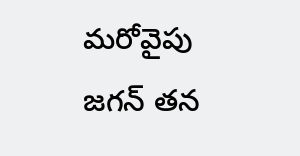మరోవైపు జగన్ తన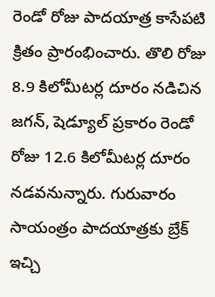రెండో రోజు పాదయాత్ర కాసేపటి క్రితం ప్రారంభించారు. తొలి రోజు 8.9 కిలోమీటర్ల దూరం నడిచిన జగన్, షెడ్యూల్ ప్రకారం రెండో రోజు 12.6 కిలోమీటర్ల దూరం నడవనున్నారు. గురువారం సాయంత్రం పాదయాత్రకు బ్రేక్ ఇచ్చి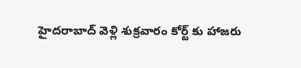హైదరాబాద్ వెళ్లి శుక్రవారం కోర్ట్ కు హాజరు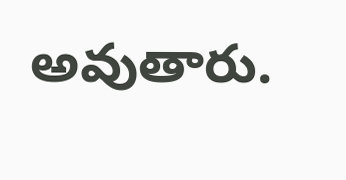అవుతారు.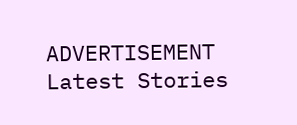ADVERTISEMENT
Latest Stories